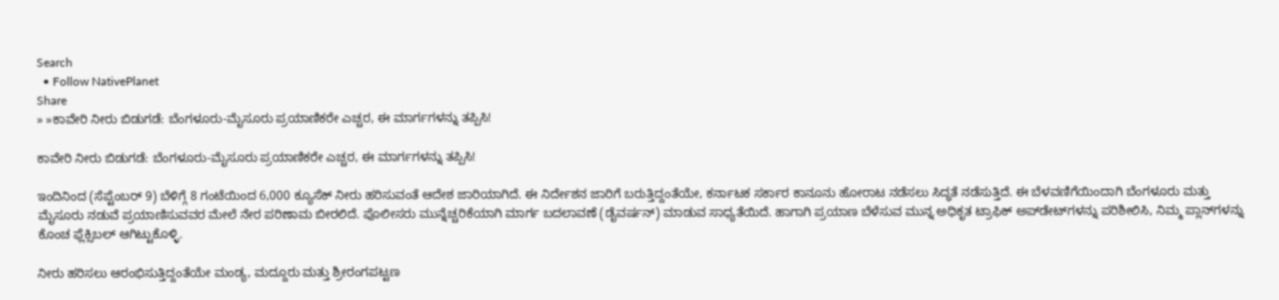Search
  • Follow NativePlanet
Share
» »ಕಾವೇರಿ ನೀರು ಬಿಡುಗಡೆ: ಬೆಂಗಳೂರು-ಮೈಸೂರು ಪ್ರಯಾಣಿಕರೇ ಎಚ್ಚರ, ಈ ಮಾರ್ಗಗಳನ್ನು ತಪ್ಪಿಸಿ!

ಕಾವೇರಿ ನೀರು ಬಿಡುಗಡೆ: ಬೆಂಗಳೂರು-ಮೈಸೂರು ಪ್ರಯಾಣಿಕರೇ ಎಚ್ಚರ, ಈ ಮಾರ್ಗಗಳನ್ನು ತಪ್ಪಿಸಿ!

ಇಂದಿನಿಂದ (ಸೆಪ್ಟೆಂಬರ್ 9) ಬೆಳಿಗ್ಗೆ 8 ಗಂಟೆಯಿಂದ 6,000 ಕ್ಯೂಸೆಕ್ ನೀರು ಹರಿಸುವಂತೆ ಆದೇಶ ಜಾರಿಯಾಗಿದೆ. ಈ ನಿರ್ದೇಶನ ಜಾರಿಗೆ ಬರುತ್ತಿದ್ದಂತೆಯೇ, ಕರ್ನಾಟಕ ಸರ್ಕಾರ ಕಾನೂನು ಹೋರಾಟ ನಡೆಸಲು ಸಿದ್ಧತೆ ನಡೆಸುತ್ತಿದೆ. ಈ ಬೆಳವಣಿಗೆಯಿಂದಾಗಿ ಬೆಂಗಳೂರು ಮತ್ತು ಮೈಸೂರು ನಡುವೆ ಪ್ರಯಾಣಿಸುವವರ ಮೇಲೆ ನೇರ ಪರಿಣಾಮ ಬೀರಲಿದೆ. ಪೊಲೀಸರು ಮುನ್ನೆಚ್ಚರಿಕೆಯಾಗಿ ಮಾರ್ಗ ಬದಲಾವಣೆ (ಡೈವರ್ಷನ್) ಮಾಡುವ ಸಾಧ್ಯತೆಯಿದೆ. ಹಾಗಾಗಿ ಪ್ರಯಾಣ ಬೆಳೆಸುವ ಮುನ್ನ ಅಧಿಕೃತ ಟ್ರಾಫಿಕ್‌ ಅಪ್‌ಡೇಟ್‌ಗಳನ್ನು ಪರಿಶೀಲಿಸಿ, ನಿಮ್ಮ ಪ್ಲಾನ್‌ಗಳನ್ನು ಕೊಂಚ ಫ್ಲೆಕ್ಸಿಬಲ್ ಆಗಿಟ್ಟುಕೊಳ್ಳಿ.

ನೀರು ಹರಿಸಲು ಆರಂಭಿಸುತ್ತಿದ್ದಂತೆಯೇ ಮಂಡ್ಯ, ಮದ್ದೂರು ಮತ್ತು ಶ್ರೀರಂಗಪಟ್ಟಣ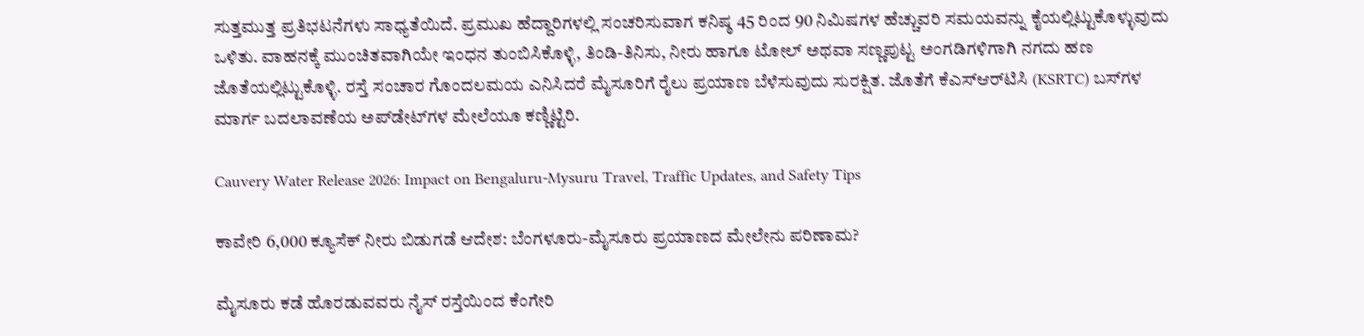ಸುತ್ತಮುತ್ತ ಪ್ರತಿಭಟನೆಗಳು ಸಾಧ್ಯತೆಯಿದೆ. ಪ್ರಮುಖ ಹೆದ್ದಾರಿಗಳಲ್ಲಿ ಸಂಚರಿಸುವಾಗ ಕನಿಷ್ಠ 45 ರಿಂದ 90 ನಿಮಿಷಗಳ ಹೆಚ್ಚುವರಿ ಸಮಯವನ್ನು ಕೈಯಲ್ಲಿಟ್ಟುಕೊಳ್ಳುವುದು ಒಳಿತು. ವಾಹನಕ್ಕೆ ಮುಂಚಿತವಾಗಿಯೇ ಇಂಧನ ತುಂಬಿಸಿಕೊಳ್ಳಿ, ತಿಂಡಿ-ತಿನಿಸು, ನೀರು ಹಾಗೂ ಟೋಲ್‌ ಅಥವಾ ಸಣ್ಣಪುಟ್ಟ ಅಂಗಡಿಗಳಿಗಾಗಿ ನಗದು ಹಣ ಜೊತೆಯಲ್ಲಿಟ್ಟುಕೊಳ್ಳಿ. ರಸ್ತೆ ಸಂಚಾರ ಗೊಂದಲಮಯ ಎನಿಸಿದರೆ ಮೈಸೂರಿಗೆ ರೈಲು ಪ್ರಯಾಣ ಬೆಳೆಸುವುದು ಸುರಕ್ಷಿತ. ಜೊತೆಗೆ ಕೆಎಸ್‌ಆರ್‌ಟಿಸಿ (KSRTC) ಬಸ್‌ಗಳ ಮಾರ್ಗ ಬದಲಾವಣೆಯ ಅಪ್‌ಡೇಟ್‌ಗಳ ಮೇಲೆಯೂ ಕಣ್ಣಿಟ್ಟಿರಿ.

Cauvery Water Release 2026: Impact on Bengaluru-Mysuru Travel, Traffic Updates, and Safety Tips

ಕಾವೇರಿ 6,000 ಕ್ಯೂಸೆಕ್ ನೀರು ಬಿಡುಗಡೆ ಆದೇಶ: ಬೆಂಗಳೂರು-ಮೈಸೂರು ಪ್ರಯಾಣದ ಮೇಲೇನು ಪರಿಣಾಮ?

ಮೈಸೂರು ಕಡೆ ಹೊರಡುವವರು ನೈಸ್ ರಸ್ತೆಯಿಂದ ಕೆಂಗೇರಿ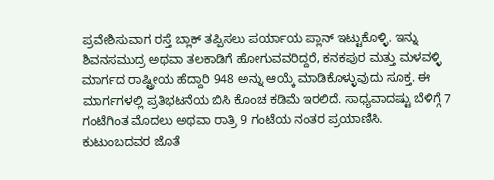ಪ್ರವೇಶಿಸುವಾಗ ರಸ್ತೆ ಬ್ಲಾಕ್ ತಪ್ಪಿಸಲು ಪರ್ಯಾಯ ಪ್ಲಾನ್ ಇಟ್ಟುಕೊಳ್ಳಿ. ಇನ್ನು ಶಿವನಸಮುದ್ರ ಅಥವಾ ತಲಕಾಡಿಗೆ ಹೋಗುವವರಿದ್ದರೆ, ಕನಕಪುರ ಮತ್ತು ಮಳವಳ್ಳಿ ಮಾರ್ಗದ ರಾಷ್ಟ್ರೀಯ ಹೆದ್ದಾರಿ 948 ಅನ್ನು ಆಯ್ಕೆ ಮಾಡಿಕೊಳ್ಳುವುದು ಸೂಕ್ತ. ಈ ಮಾರ್ಗಗಳಲ್ಲಿ ಪ್ರತಿಭಟನೆಯ ಬಿಸಿ ಕೊಂಚ ಕಡಿಮೆ ಇರಲಿದೆ. ಸಾಧ್ಯವಾದಷ್ಟು ಬೆಳಿಗ್ಗೆ 7 ಗಂಟೆಗಿಂತ ಮೊದಲು ಅಥವಾ ರಾತ್ರಿ 9 ಗಂಟೆಯ ನಂತರ ಪ್ರಯಾಣಿಸಿ. ಕುಟುಂಬದವರ ಜೊತೆ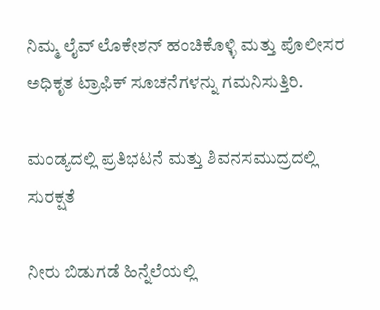ನಿಮ್ಮ ಲೈವ್ ಲೊಕೇಶನ್ ಹಂಚಿಕೊಳ್ಳಿ ಮತ್ತು ಪೊಲೀಸರ ಅಧಿಕೃತ ಟ್ರಾಫಿಕ್ ಸೂಚನೆಗಳನ್ನು ಗಮನಿಸುತ್ತಿರಿ.

ಮಂಡ್ಯದಲ್ಲಿ ಪ್ರತಿಭಟನೆ ಮತ್ತು ಶಿವನಸಮುದ್ರದಲ್ಲಿ ಸುರಕ್ಷತೆ

ನೀರು ಬಿಡುಗಡೆ ಹಿನ್ನೆಲೆಯಲ್ಲಿ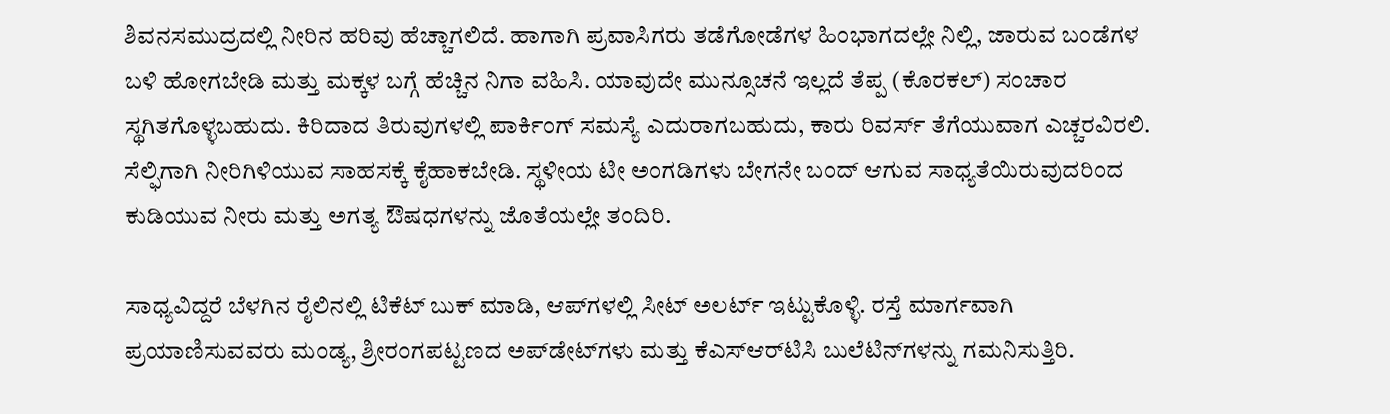ಶಿವನಸಮುದ್ರದಲ್ಲಿ ನೀರಿನ ಹರಿವು ಹೆಚ್ಚಾಗಲಿದೆ. ಹಾಗಾಗಿ ಪ್ರವಾಸಿಗರು ತಡೆಗೋಡೆಗಳ ಹಿಂಭಾಗದಲ್ಲೇ ನಿಲ್ಲಿ, ಜಾರುವ ಬಂಡೆಗಳ ಬಳಿ ಹೋಗಬೇಡಿ ಮತ್ತು ಮಕ್ಕಳ ಬಗ್ಗೆ ಹೆಚ್ಚಿನ ನಿಗಾ ವಹಿಸಿ. ಯಾವುದೇ ಮುನ್ಸೂಚನೆ ಇಲ್ಲದೆ ತೆಪ್ಪ (ಕೊರಕಲ್) ಸಂಚಾರ ಸ್ಥಗಿತಗೊಳ್ಳಬಹುದು. ಕಿರಿದಾದ ತಿರುವುಗಳಲ್ಲಿ ಪಾರ್ಕಿಂಗ್ ಸಮಸ್ಯೆ ಎದುರಾಗಬಹುದು, ಕಾರು ರಿವರ್ಸ್ ತೆಗೆಯುವಾಗ ಎಚ್ಚರವಿರಲಿ. ಸೆಲ್ಫಿಗಾಗಿ ನೀರಿಗಿಳಿಯುವ ಸಾಹಸಕ್ಕೆ ಕೈಹಾಕಬೇಡಿ. ಸ್ಥಳೀಯ ಟೀ ಅಂಗಡಿಗಳು ಬೇಗನೇ ಬಂದ್ ಆಗುವ ಸಾಧ್ಯತೆಯಿರುವುದರಿಂದ ಕುಡಿಯುವ ನೀರು ಮತ್ತು ಅಗತ್ಯ ಔಷಧಗಳನ್ನು ಜೊತೆಯಲ್ಲೇ ತಂದಿರಿ.

ಸಾಧ್ಯವಿದ್ದರೆ ಬೆಳಗಿನ ರೈಲಿನಲ್ಲಿ ಟಿಕೆಟ್ ಬುಕ್ ಮಾಡಿ, ಆಪ್‌ಗಳಲ್ಲಿ ಸೀಟ್ ಅಲರ್ಟ್ ಇಟ್ಟುಕೊಳ್ಳಿ. ರಸ್ತೆ ಮಾರ್ಗವಾಗಿ ಪ್ರಯಾಣಿಸುವವರು ಮಂಡ್ಯ, ಶ್ರೀರಂಗಪಟ್ಟಣದ ಅಪ್‌ಡೇಟ್‌ಗಳು ಮತ್ತು ಕೆಎಸ್‌ಆರ್‌ಟಿಸಿ ಬುಲೆಟಿನ್‌ಗಳನ್ನು ಗಮನಿಸುತ್ತಿರಿ.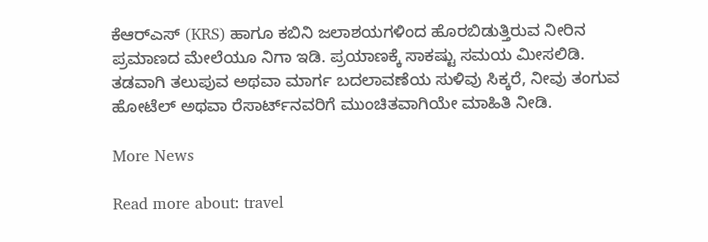ಕೆಆರ್‌ಎಸ್ (KRS) ಹಾಗೂ ಕಬಿನಿ ಜಲಾಶಯಗಳಿಂದ ಹೊರಬಿಡುತ್ತಿರುವ ನೀರಿನ ಪ್ರಮಾಣದ ಮೇಲೆಯೂ ನಿಗಾ ಇಡಿ. ಪ್ರಯಾಣಕ್ಕೆ ಸಾಕಷ್ಟು ಸಮಯ ಮೀಸಲಿಡಿ. ತಡವಾಗಿ ತಲುಪುವ ಅಥವಾ ಮಾರ್ಗ ಬದಲಾವಣೆಯ ಸುಳಿವು ಸಿಕ್ಕರೆ, ನೀವು ತಂಗುವ ಹೋಟೆಲ್ ಅಥವಾ ರೆಸಾರ್ಟ್‌ನವರಿಗೆ ಮುಂಚಿತವಾಗಿಯೇ ಮಾಹಿತಿ ನೀಡಿ.

More News

Read more about: travel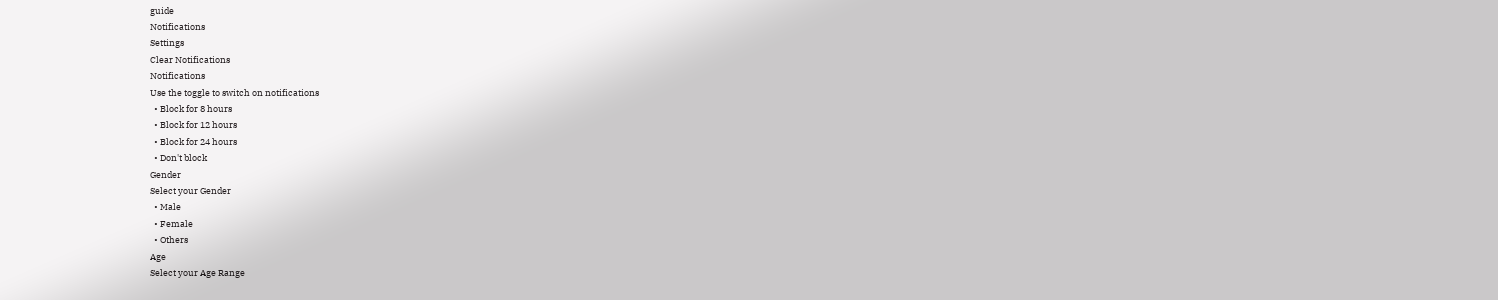guide
Notifications
Settings
Clear Notifications
Notifications
Use the toggle to switch on notifications
  • Block for 8 hours
  • Block for 12 hours
  • Block for 24 hours
  • Don't block
Gender
Select your Gender
  • Male
  • Female
  • Others
Age
Select your Age Range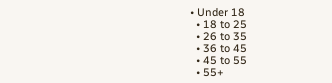• Under 18
  • 18 to 25
  • 26 to 35
  • 36 to 45
  • 45 to 55
  • 55+